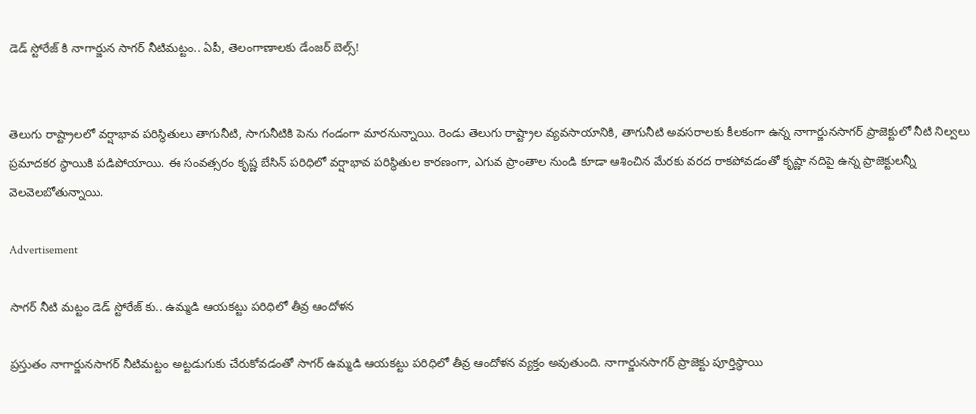డెడ్ స్టోరేజ్ కి నాగార్జున సాగర్ నీటిమట్టం.. ఏపీ, తెలంగాణాలకు డేంజర్ బెల్స్!


తెలుగు రాష్ట్రాలలో వర్షాభావ పరిస్థితులు తాగునీటి, సాగునీటికి పెను గండంగా మారనున్నాయి. రెండు తెలుగు రాష్ట్రాల వ్యవసాయానికి, తాగునీటి అవసరాలకు కీలకంగా ఉన్న నాగార్జునసాగర్ ప్రాజెక్టులో నీటి నిల్వలు ప్రమాదకర స్థాయికి పడిపోయాయి. ఈ సంవత్సరం కృష్ణ బేసిన్ పరిధిలో వర్షాభావ పరిస్థితుల కారణంగా, ఎగువ ప్రాంతాల నుండి కూడా ఆశించిన మేరకు వరద రాకపోవడంతో కృష్ణా నదిపై ఉన్న ప్రాజెక్టులన్నీ వెలవెలబోతున్నాయి.

Advertisement

సాగర్ నీటి మట్టం డెడ్ స్టోరేజ్ కు.. ఉమ్మడి ఆయకట్టు పరిధిలో తీవ్ర ఆందోళన

ప్రస్తుతం నాగార్జునసాగర్ నీటిమట్టం అట్టడుగుకు చేరుకోవడంతో సాగర్ ఉమ్మడి ఆయకట్టు పరిధిలో తీవ్ర ఆందోళన వ్యక్తం అవుతుంది. నాగార్జునసాగర్ ప్రాజెక్టు పూర్తిస్థాయి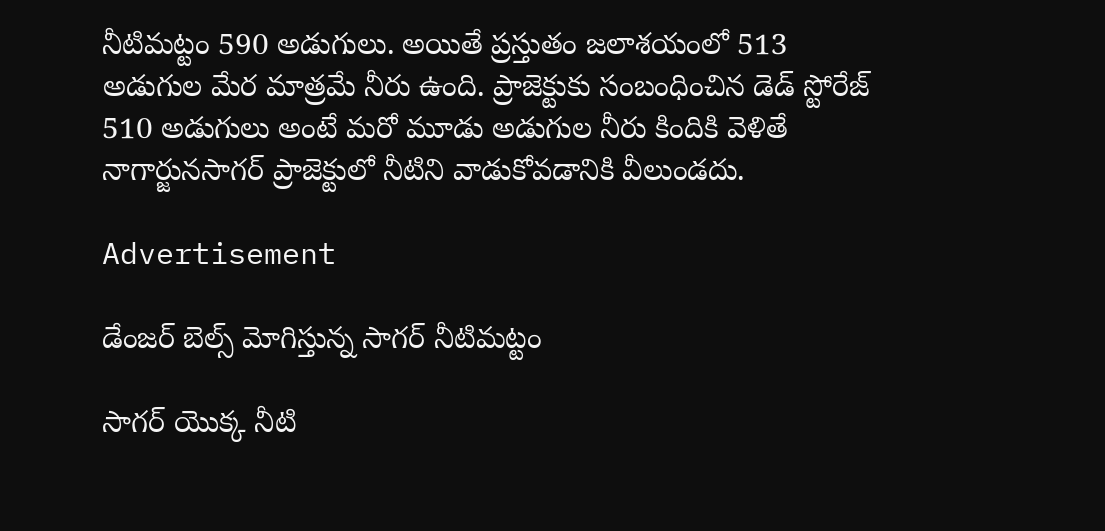నీటిమట్టం 590 అడుగులు. అయితే ప్రస్తుతం జలాశయంలో 513 అడుగుల మేర మాత్రమే నీరు ఉంది. ప్రాజెక్టుకు సంబంధించిన డెడ్ స్టోరేజ్ 510 అడుగులు అంటే మరో మూడు అడుగుల నీరు కిందికి వెళితే నాగార్జునసాగర్ ప్రాజెక్టులో నీటిని వాడుకోవడానికి వీలుండదు.

Advertisement

డేంజర్ బెల్స్ మోగిస్తున్న సాగర్ నీటిమట్టం

సాగర్ యొక్క నీటి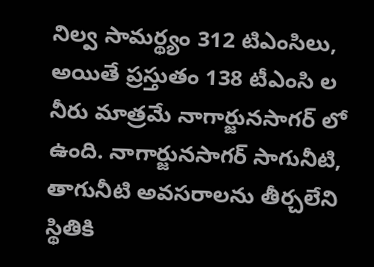నిల్వ సామర్థ్యం 312 టిఎంసిలు, అయితే ప్రస్తుతం 138 టీఎంసి ల నీరు మాత్రమే నాగార్జునసాగర్ లో ఉంది. నాగార్జునసాగర్ సాగునీటి, తాగునీటి అవసరాలను తీర్చలేని స్థితికి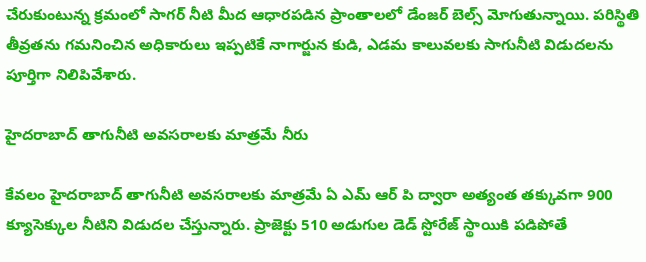చేరుకుంటున్న క్రమంలో సాగర్ నీటి మీద ఆధారపడిన ప్రాంతాలలో డేంజర్ బెల్స్ మోగుతున్నాయి. పరిస్థితి తీవ్రతను గమనించిన అధికారులు ఇప్పటికే నాగార్జున కుడి, ఎడమ కాలువలకు సాగునీటి విడుదలను పూర్తిగా నిలిపివేశారు.

హైదరాబాద్ తాగునీటి అవసరాలకు మాత్రమే నీరు

కేవలం హైదరాబాద్ తాగునీటి అవసరాలకు మాత్రమే ఏ ఎమ్ ఆర్ పి ద్వారా అత్యంత తక్కువగా 900 క్యూసెక్కుల నీటిని విడుదల చేస్తున్నారు. ప్రాజెక్టు 510 అడుగుల డెడ్ స్టోరేజ్ స్థాయికి పడిపోతే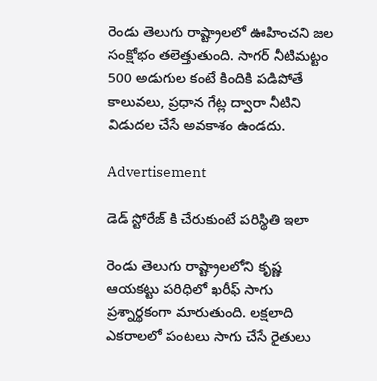రెండు తెలుగు రాష్ట్రాలలో ఊహించని జల సంక్షోభం తలెత్తుతుంది. సాగర్ నీటిమట్టం 500 అడుగుల కంటే కిందికి పడిపోతే కాలువలు, ప్రధాన గేట్ల ద్వారా నీటిని విడుదల చేసే అవకాశం ఉండదు.

Advertisement

డెడ్ స్టోరేజ్ కి చేరుకుంటే పరిస్థితి ఇలా

రెండు తెలుగు రాష్ట్రాలలోని కృష్ణ ఆయకట్టు పరిధిలో ఖరీఫ్ సాగు ప్రశ్నార్థకంగా మారుతుంది. లక్షలాది ఎకరాలలో పంటలు సాగు చేసే రైతులు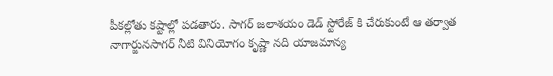పీకల్లోతు కష్టాల్లో పడతారు. సాగర్ జలాశయం డెడ్ స్టోరేజ్ కి చేరుకుంటే ఆ తర్వాత నాగార్జునసాగర్ నీటి వినియోగం కృష్ణా నది యాజమాన్య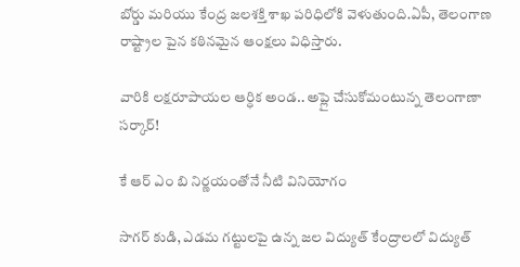బోర్డు మరియు కేంద్ర జలశక్తి శాఖ పరిధిలోకి వెళుతుంది.ఏపీ, తెలంగాణ రాష్ట్రాల పైన కఠినమైన ఆంక్షలు విధిస్తారు.

వారికి లక్షరూపాయల ఆర్ధిక అండ.. అప్లై చేసుకోమంటున్న తెలంగాణా సర్కార్!

కే ఆర్ ఎం బి నిర్ణయంతోనే నీటి వినియోగం

సాగర్ కుడి, ఎడమ గట్టులపై ఉన్న జల విద్యుత్ కేంద్రాలలో విద్యుత్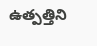ఉత్పత్తిని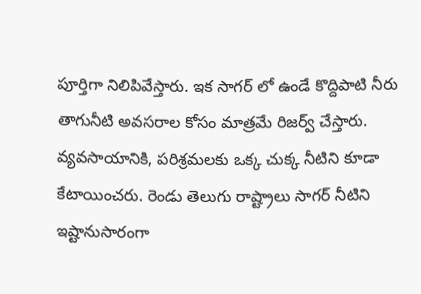పూర్తిగా నిలిపివేస్తారు. ఇక సాగర్ లో ఉండే కొద్దిపాటి నీరు తాగునీటి అవసరాల కోసం మాత్రమే రిజర్వ్ చేస్తారు. వ్యవసాయానికి, పరిశ్రమలకు ఒక్క చుక్క నీటిని కూడా కేటాయించరు. రెండు తెలుగు రాష్ట్రాలు సాగర్ నీటిని ఇష్టానుసారంగా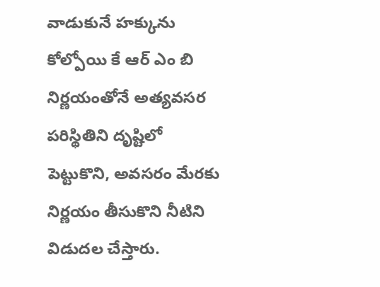వాడుకునే హక్కును కోల్పోయి కే ఆర్ ఎం బి నిర్ణయంతోనే అత్యవసర పరిస్థితిని దృష్టిలో పెట్టుకొని, అవసరం మేరకు నిర్ణయం తీసుకొని నీటిని విడుదల చేస్తారు.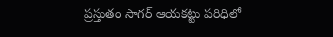ప్రస్తుతం సాగర్ ఆయకట్టు పరిధిలో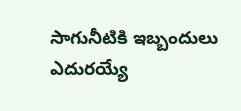సాగునీటికి ఇబ్బందులు ఎదురయ్యే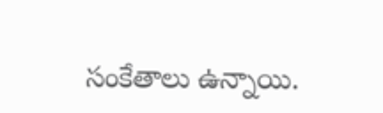సంకేతాలు ఉన్నాయి.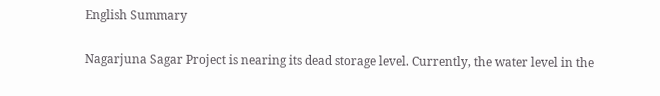English Summary

Nagarjuna Sagar Project is nearing its dead storage level. Currently, the water level in the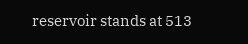reservoir stands at 513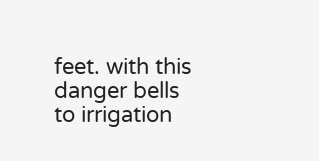feet. with this danger bells to irrigation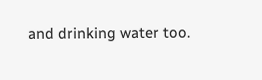and drinking water too.